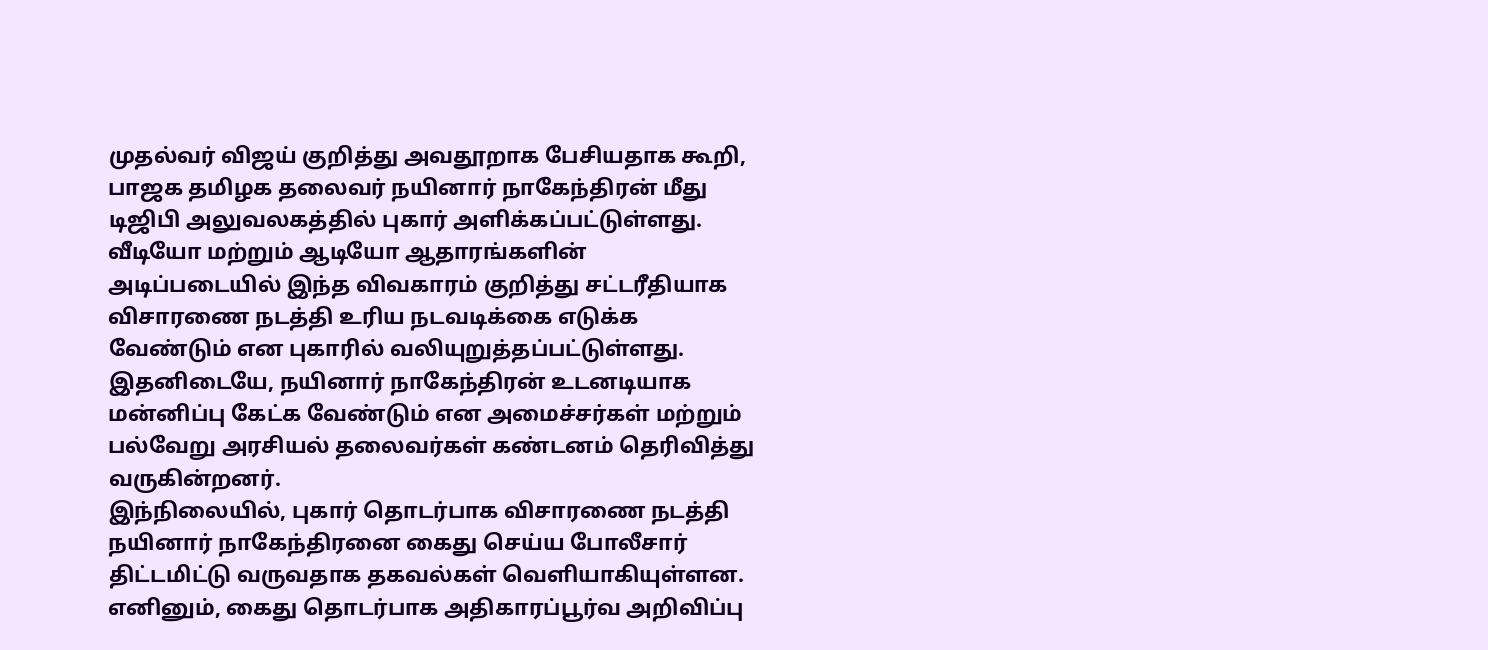முதல்வர் விஜய் குறித்து அவதூறாக பேசியதாக கூறி, பாஜக தமிழக தலைவர் நயினார் நாகேந்திரன் மீது டிஜிபி அலுவலகத்தில் புகார் அளிக்கப்பட்டுள்ளது.
வீடியோ மற்றும் ஆடியோ ஆதாரங்களின் அடிப்படையில் இந்த விவகாரம் குறித்து சட்டரீதியாக விசாரணை நடத்தி உரிய நடவடிக்கை எடுக்க வேண்டும் என புகாரில் வலியுறுத்தப்பட்டுள்ளது.
இதனிடையே, நயினார் நாகேந்திரன் உடனடியாக மன்னிப்பு கேட்க வேண்டும் என அமைச்சர்கள் மற்றும் பல்வேறு அரசியல் தலைவர்கள் கண்டனம் தெரிவித்து வருகின்றனர்.
இந்நிலையில், புகார் தொடர்பாக விசாரணை நடத்தி நயினார் நாகேந்திரனை கைது செய்ய போலீசார் திட்டமிட்டு வருவதாக தகவல்கள் வெளியாகியுள்ளன. எனினும், கைது தொடர்பாக அதிகாரப்பூர்வ அறிவிப்பு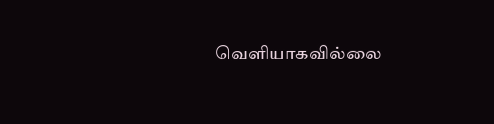வெளியாகவில்லை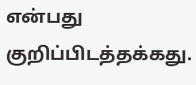என்பது குறிப்பிடத்தக்கது.